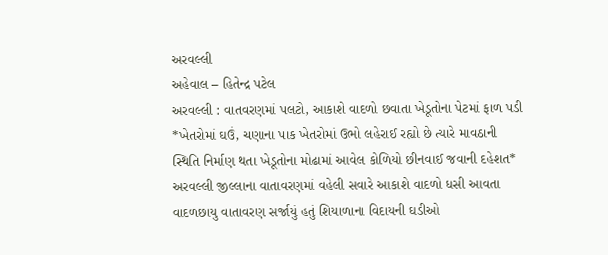અરવલ્લી
અહેવાલ – હિતેન્દ્ર પટેલ
અરવલ્લી : વાતવરણમાં પલટો, આકાશે વાદળો છવાતા ખેડૂતોના પેટમાં ફાળ પડી
*ખેતરોમાં ઘઉં, ચણાના પાક ખેતરોમાં ઉભો લહેરાઈ રહ્યો છે ત્યારે માવઠાની સ્થિતિ નિર્માણ થતા ખેડૂતોના મોઢામાં આવેલ કોળિયો છીનવાઈ જવાની દહેશત*
અરવલ્લી જીલ્લાના વાતાવરણમાં વહેલી સવારે આકાશે વાદળો ધસી આવતા વાદળછાયુ વાતાવરણ સર્જાયું હતું શિયાળાના વિદાયની ઘડીઓ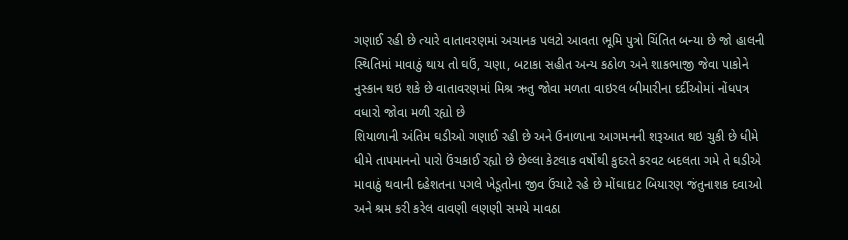ગણાઈ રહી છે ત્યારે વાતાવરણમાં અચાનક પલટો આવતા ભૂમિ પુત્રો ચિંતિત બન્યા છે જો હાલની સ્થિતિમાં માવાઠું થાય તો ઘઉં, ચણા, બટાકા સહીત અન્ય કઠોળ અને શાકભાજી જેવા પાકોને નુસ્કાન થઇ શકે છે વાતાવરણમાં મિશ્ર ઋતુ જોવા મળતા વાઇરલ બીમારીના દર્દીઓમાં નોંધપત્ર વધારો જોવા મળી રહ્યો છે
શિયાળાની અંતિમ ઘડીઓ ગણાઈ રહી છે અને ઉનાળાના આગમનની શરૂઆત થઇ ચુકી છે ધીમે ધીમે તાપમાનનો પારો ઉંચકાઈ રહ્યો છે છેલ્લા કેટલાક વર્ષોથી કુદરતે કરવટ બદલતા ગમે તે ઘડીએ માવાઠું થવાની દહેશતના પગલે ખેડૂતોના જીવ ઉંચાટે રહે છે મોંઘાદાટ બિયારણ જંતુનાશક દવાઓ અને શ્રમ કરી કરેલ વાવણી લણણી સમયે માવઠા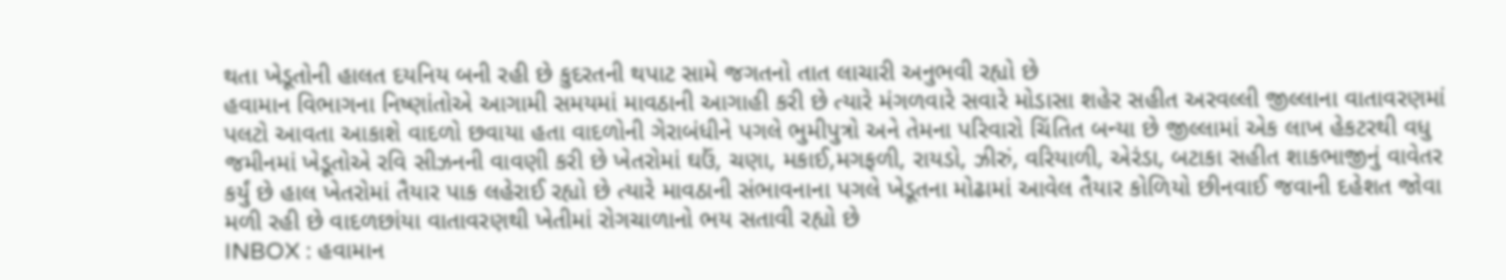થતા ખેડૂતોની હાલત દયનિય બની રહી છે કુદરતની થપાટ સામે જગતનો તાત લાચારી અનુભવી રહ્યો છે
હવામાન વિભાગના નિષ્ણાંતોએ આગામી સમયમાં માવઠાની આગાહી કરી છે ત્યારે મંગળવારે સવારે મોડાસા શહેર સહીત અરવલ્લી જીલ્લાના વાતાવરણમાં પલટો આવતા આકાશે વાદળો છવાયા હતા વાદળોની ગેરાબંધીને પગલે ભુમીપુત્રો અને તેમના પરિવારો ચિંતિત બન્યા છે જીલ્લામાં એક લાખ હેકટરથી વધુ જમીનમાં ખેડૂતોએ રવિ સીઝનની વાવણી કરી છે ખેતરોમાં ઘઉં, ચણા, મકાઈ,મગફળી, રાયડો, ઝીરું, વરિયાળી, એરંડા, બટાકા સહીત શાકભાજીનું વાવેતર કર્યું છે હાલ ખેતરોમાં તૈયાર પાક લહેરાઈ રહ્યો છે ત્યારે માવઠાની સંભાવનાના પગલે ખેડૂતના મોઢામાં આવેલ તૈયાર કોળિયો છીનવાઈ જવાની દહેશત જોવા મળી રહી છે વાદળછાંયા વાતાવરણથી ખેતીમાં રોગચાળાનો ભય સતાવી રહ્યો છે
INBOX : હવામાન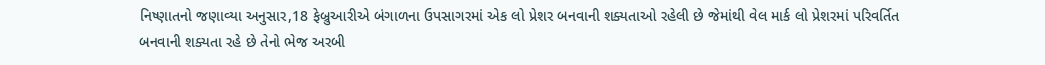નિષ્ણાતનો જણાવ્યા અનુસાર,18 ફેબ્રુઆરીએ બંગાળના ઉપસાગરમાં એક લો પ્રેશર બનવાની શક્યતાઓ રહેલી છે જેમાંથી વેલ માર્ક લો પ્રેશરમાં પરિવર્તિત બનવાની શક્યતા રહે છે તેનો ભેજ અરબી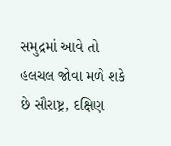સમુદ્રમાં આવે તો હલચલ જોવા મળે શકે છે સૌરાષ્ટ્ર, દક્ષિણ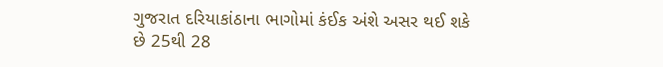ગુજરાત દરિયાકાંઠાના ભાગોમાં કંઈક અંશે અસર થઈ શકે છે 25થી 28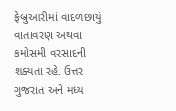ફેબ્રુઆરીમાં વાદળછાયું વાતાવરણ અથવા કમોસમી વરસાદની શક્યતા રહે. ઉત્તર ગુજરાત અને મધ્ય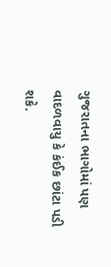ગુજરાતના ભાગોમાં પણ વાદળવાયુ કે કંઈક છાંટા પડી શકે.